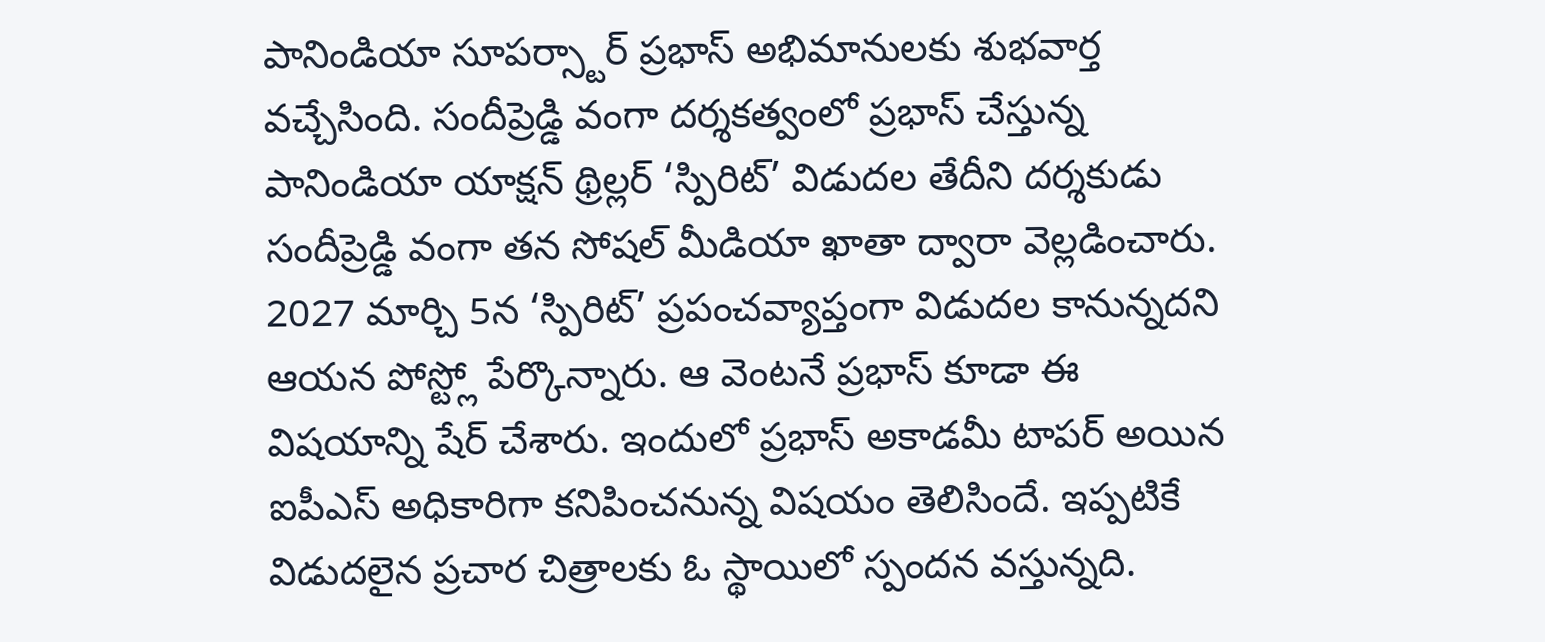పానిండియా సూపర్స్టార్ ప్రభాస్ అభిమానులకు శుభవార్త వచ్చేసింది. సందీప్రెడ్డి వంగా దర్శకత్వంలో ప్రభాస్ చేస్తున్న పానిండియా యాక్షన్ థ్రిల్లర్ ‘స్పిరిట్’ విడుదల తేదీని దర్శకుడు సందీప్రెడ్డి వంగా తన సోషల్ మీడియా ఖాతా ద్వారా వెల్లడించారు. 2027 మార్చి 5న ‘స్పిరిట్’ ప్రపంచవ్యాప్తంగా విడుదల కానున్నదని ఆయన పోస్ట్లో పేర్కొన్నారు. ఆ వెంటనే ప్రభాస్ కూడా ఈ విషయాన్ని షేర్ చేశారు. ఇందులో ప్రభాస్ అకాడమీ టాపర్ అయిన ఐపీఎస్ అధికారిగా కనిపించనున్న విషయం తెలిసిందే. ఇప్పటికే విడుదలైన ప్రచార చిత్రాలకు ఓ స్థాయిలో స్పందన వస్తున్నది.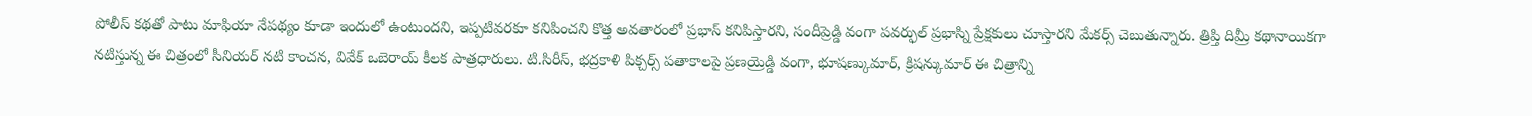పోలీస్ కథతో పాటు మాఫియా నేపథ్యం కూడా ఇందులో ఉంటుందని, ఇప్పటివరకూ కనిపించని కొత్త అవతారంలో ప్రభాస్ కనిపిస్తారని, సందీప్రెడ్డి వంగా పవర్ఫుల్ ప్రభాస్ని ప్రేక్షకులు చూస్తారని మేకర్స్ చెబుతున్నారు. త్రిప్తి దిమ్రీ కథానాయికగా నటిస్తున్న ఈ చిత్రంలో సీనియర్ నటి కాంచన, వివేక్ ఒబెరాయ్ కీలక పాత్రధారులు. టి.సిరీస్, భద్రకాళి పిక్చర్స్ పతాకాలపై ప్రణయ్రెడ్డి వంగా, భూషణ్కుమార్, క్రిషన్కుమార్ ఈ చిత్రాన్ని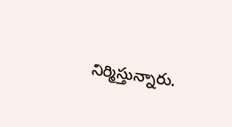నిర్మిస్తున్నారు.